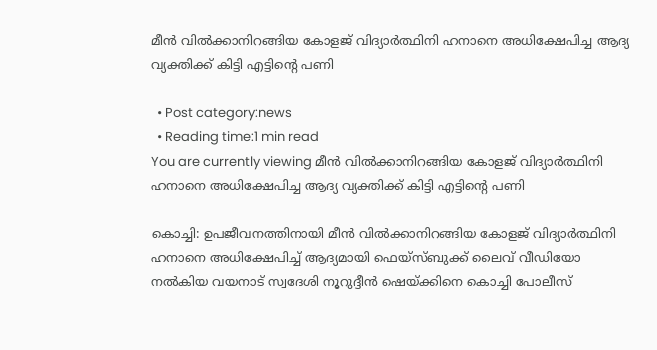മീന്‍ വില്‍ക്കാനിറങ്ങിയ കോളജ് വിദ്യാര്‍ത്ഥിനി ഹനാനെ അധിക്ഷേപിച്ച ആദ്യ വ്യക്തിക്ക് കിട്ടി എട്ടിൻ്റെ പണി

  • Post category:news
  • Reading time:1 min read
You are currently viewing മീന്‍ വില്‍ക്കാനിറങ്ങിയ കോളജ് വിദ്യാര്‍ത്ഥിനി ഹനാനെ അധിക്ഷേപിച്ച ആദ്യ വ്യക്തിക്ക് കിട്ടി എട്ടിൻ്റെ പണി

കൊച്ചി: ഉപജീവനത്തിനായി മീന്‍ വില്‍ക്കാനിറങ്ങിയ കോളജ് വിദ്യാര്‍ത്ഥിനി ഹനാനെ അധിക്ഷേപിച്ച് ആദ്യമായി ഫെയ്‌സ്ബുക്ക് ലൈവ് വീഡിയോ നല്‍കിയ വയനാട് സ്വദേശി നൂറുദ്ദീന്‍ ഷെയ്ക്കിനെ കൊച്ചി പോലീസ്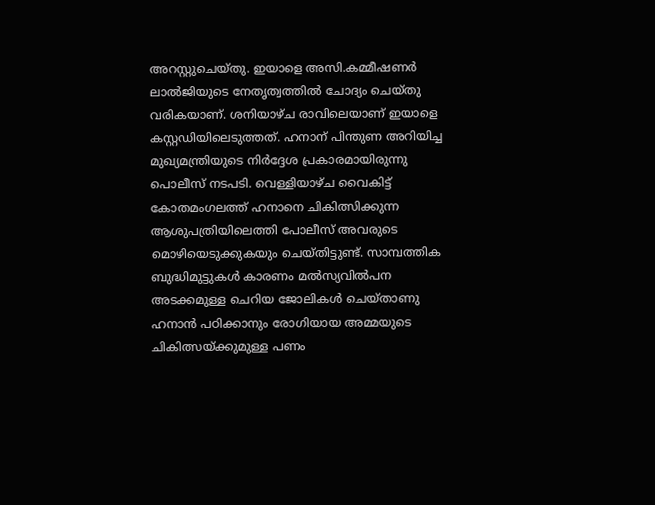അറസ്റ്റുചെയ്തു. ഇയാളെ അസി.കമ്മീഷണര്‍ ലാല്‍ജിയുടെ നേതൃത്വത്തില്‍ ചോദ്യം ചെയ്തു വരികയാണ്. ശനിയാഴ്ച രാവിലെയാണ് ഇയാളെ കസ്റ്റഡിയിലെടുത്തത്. ഹനാന് പിന്തുണ അറിയിച്ച മുഖ്യമന്ത്രിയുടെ നിര്‍ദ്ദേശ പ്രകാരമായിരുന്നു പൊലീസ് നടപടി. വെള്ളിയാഴ്ച വൈകിട്ട് കോതമംഗലത്ത് ഹനാനെ ചികിത്സിക്കുന്ന ആശുപത്രിയിലെത്തി പോലീസ് അവരുടെ മൊഴിയെടുക്കുകയും ചെയ്തിട്ടുണ്ട്. സാമ്പത്തിക ബുദ്ധിമുട്ടുകള്‍ കാരണം മല്‍സ്യവില്‍പന അടക്കമുള്ള ചെറിയ ജോലികള്‍ ചെയ്താണു ഹനാന്‍ പഠിക്കാനും രോഗിയായ അമ്മയുടെ ചികിത്സയ്ക്കുമുള്ള പണം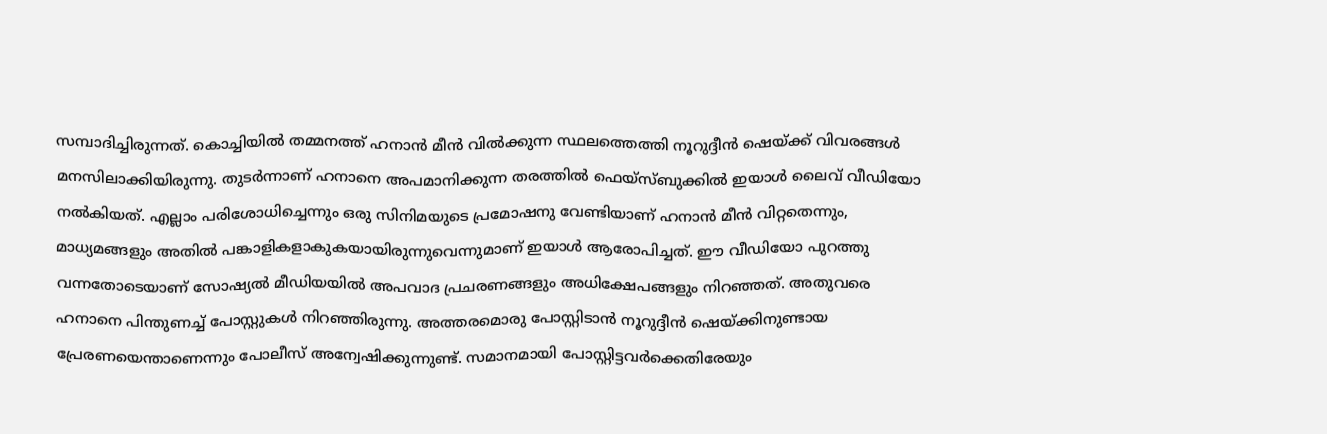സമ്പാദിച്ചിരുന്നത്. കൊച്ചിയില്‍ തമ്മനത്ത് ഹനാന്‍ മീന്‍ വില്‍ക്കുന്ന സ്ഥലത്തെത്തി നൂറുദ്ദീന്‍ ഷെയ്ക്ക് വിവരങ്ങള്‍ മനസിലാക്കിയിരുന്നു. തുടര്‍ന്നാണ് ഹനാനെ അപമാനിക്കുന്ന തരത്തില്‍ ഫെയ്‌സ്ബുക്കില്‍ ഇയാള്‍ ലൈവ് വീഡിയോ നല്‍കിയത്. എല്ലാം പരിശോധിച്ചെന്നും ഒരു സിനിമയുടെ പ്രമോഷനു വേണ്ടിയാണ് ഹനാന്‍ മീന്‍ വിറ്റതെന്നും, മാധ്യമങ്ങളും അതില്‍ പങ്കാളികളാകുകയായിരുന്നുവെന്നുമാണ് ഇയാള്‍ ആരോപിച്ചത്. ഈ വീഡിയോ പുറത്തു വന്നതോടെയാണ് സോഷ്യല്‍ മീഡിയയില്‍ അപവാദ പ്രചരണങ്ങളും അധിക്ഷേപങ്ങളും നിറഞ്ഞത്. അതുവരെ ഹനാനെ പിന്തുണച്ച് പോസ്റ്റുകള്‍ നിറഞ്ഞിരുന്നു. അത്തരമൊരു പോസ്റ്റിടാന്‍ നൂറുദ്ദീന്‍ ഷെയ്ക്കിനുണ്ടായ പ്രേരണയെന്താണെന്നും പോലീസ് അന്വേഷിക്കുന്നുണ്ട്. സമാനമായി പോസ്റ്റിട്ടവര്‍ക്കെതിരേയും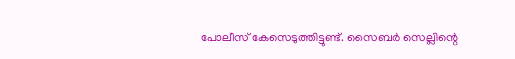പോലീസ് കേസെടുത്തിട്ടുണ്ട്. സൈബര്‍ സെല്ലിന്റെ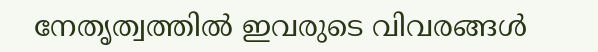നേതൃത്വത്തില്‍ ഇവരുടെ വിവരങ്ങള്‍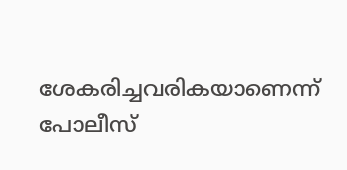ശേകരിച്ചവരികയാണെന്ന് പോലീസ്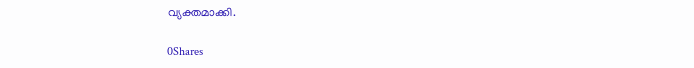വ്യക്തമാക്കി.

0Shares